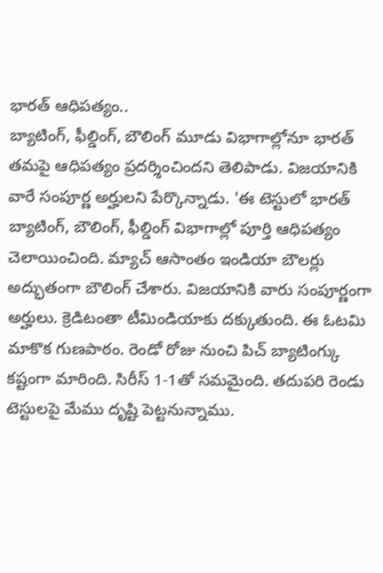భారత్ ఆధిపత్యం..
బ్యాటింగ్, ఫీల్డింగ్, బౌలింగ్ మూడు విభాగాల్లోనూ భారత్ తమపై ఆధిపత్యం ప్రదర్శించిందని తెలిపాడు. విజయానికి వారే సంపూర్ణ అర్హులని పేర్కొన్నాడు. 'ఈ టెస్టులో భారత్ బ్యాటింగ్, బౌలింగ్, ఫీల్డింగ్ విభాగాల్లో పూర్తి ఆధిపత్యం చెలాయించింది. మ్యాచ్ ఆసాంతం ఇండియా బౌలర్లు అద్భుతంగా బౌలింగ్ చేశారు. విజయానికి వారు సంపూర్ణంగా అర్హులు. క్రెడిటంతా టీమిండియాకు దక్కుతుంది. ఈ ఓటమి మాకొక గుణపాఠం. రెండో రోజు నుంచి పిచ్ బ్యాటింగ్కు కష్టంగా మారింది. సిరీస్ 1-1తో సమమైంది. తదుపరి రెండు టెస్టులపై మేము దృష్టి పెట్టనున్నాము.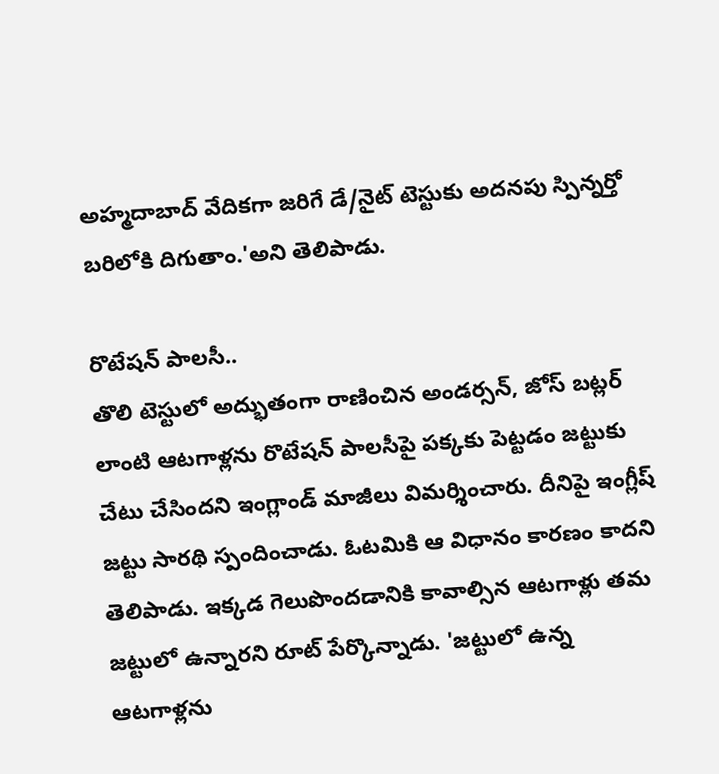అహ్మదాబాద్ వేదికగా జరిగే డే/నైట్ టెస్టుకు అదనపు స్పిన్నర్తో బరిలోకి దిగుతాం.'అని తెలిపాడు.

రొటేషన్ పాలసీ..
తొలి టెస్టులో అద్భుతంగా రాణించిన అండర్సన్, జోస్ బట్లర్ లాంటి ఆటగాళ్లను రొటేషన్ పాలసీపై పక్కకు పెట్టడం జట్టుకు చేటు చేసిందని ఇంగ్లాండ్ మాజీలు విమర్శించారు. దీనిపై ఇంగ్లీష్ జట్టు సారథి స్పందించాడు. ఓటమికి ఆ విధానం కారణం కాదని తెలిపాడు. ఇక్కడ గెలుపొందడానికి కావాల్సిన ఆటగాళ్లు తమ జట్టులో ఉన్నారని రూట్ పేర్కొన్నాడు. 'జట్టులో ఉన్న ఆటగాళ్లను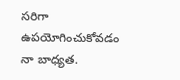సరిగా ఉపయోగించుకోవడం నా బాధ్యత.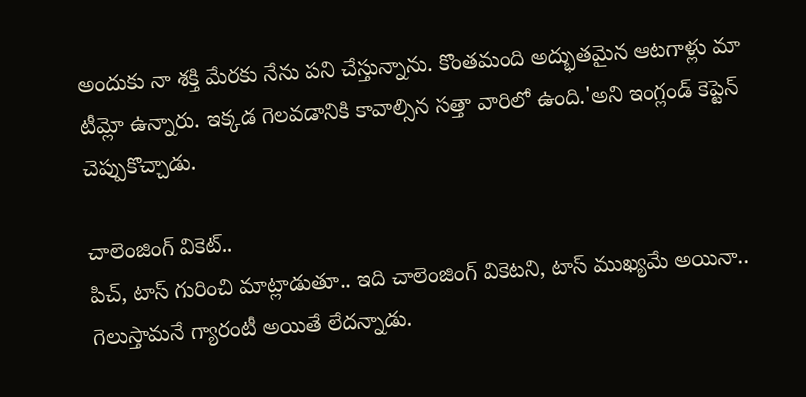అందుకు నా శక్తి మేరకు నేను పని చేస్తున్నాను. కొంతమంది అద్భుతమైన ఆటగాళ్లు మా టీమ్లో ఉన్నారు. ఇక్కడ గెలవడానికి కావాల్సిన సత్తా వారిలో ఉంది.'అని ఇంగ్లండ్ కెప్టెన్ చెప్పుకొచ్చాడు.

చాలెంజింగ్ వికెట్..
పిచ్, టాస్ గురించి మాట్లాడుతూ.. ఇది చాలెంజింగ్ వికెటని, టాస్ ముఖ్యమే అయినా.. గెలుస్తామనే గ్యారంటీ అయితే లేదన్నాడు.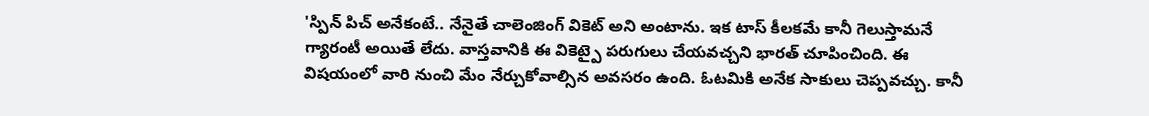'స్పిన్ పిచ్ అనేకంటే.. నేనైతే చాలెంజింగ్ వికెట్ అని అంటాను. ఇక టాస్ కీలకమే కానీ గెలుస్తామనే గ్యారంటీ అయితే లేదు. వాస్తవానికి ఈ వికెట్పై పరుగులు చేయవచ్చని భారత్ చూపించింది. ఈ విషయంలో వారి నుంచి మేం నేర్చుకోవాల్సిన అవసరం ఉంది. ఓటమికి అనేక సాకులు చెప్పవచ్చు. కానీ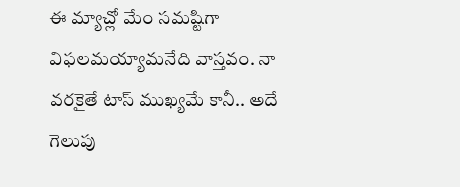ఈ మ్యాచ్లో మేం సమష్టిగా విఫలమయ్యామనేది వాస్తవం. నా వరకైతే టాస్ ముఖ్యమే కానీ.. అదే గెలుపు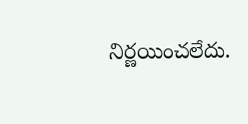నిర్ణయించలేదు.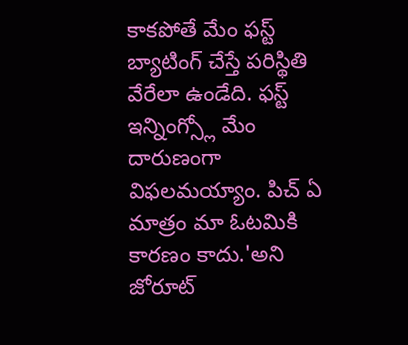కాకపోతే మేం ఫస్ట్ బ్యాటింగ్ చేస్తే పరిస్థితి వేరేలా ఉండేది. ఫస్ట్ ఇన్నింగ్స్లో మేం దారుణంగా విఫలమయ్యాం. పిచ్ ఏ మాత్రం మా ఓటమికి కారణం కాదు.'అని జోరూట్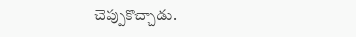చెప్పుకొచ్చాడు.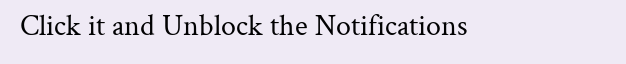Click it and Unblock the Notifications